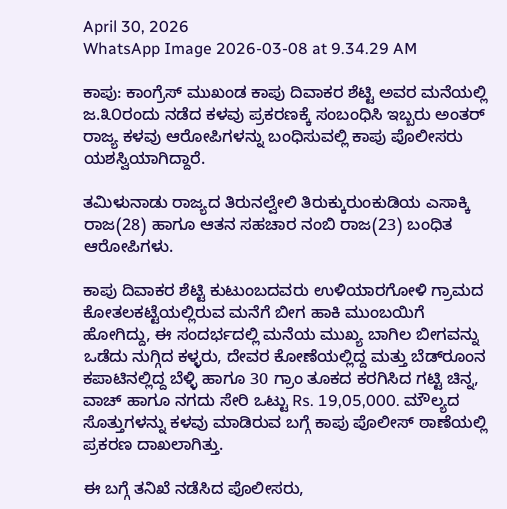April 30, 2026
WhatsApp Image 2026-03-08 at 9.34.29 AM

ಕಾಪು: ಕಾಂಗ್ರೆಸ್ ಮುಖಂಡ ಕಾಪು ದಿವಾಕರ ಶೆಟ್ಟಿ ಅವರ ಮನೆಯಲ್ಲಿ ಜ.೩೦ರಂದು ನಡೆದ ಕಳವು ಪ್ರಕರಣಕ್ಕೆ ಸಂಬಂಧಿಸಿ ಇಬ್ಬರು ಅಂತರ್ ರಾಜ್ಯ ಕಳವು ಆರೋಪಿಗಳನ್ನು ಬಂಧಿಸುವಲ್ಲಿ ಕಾಪು ಪೊಲೀಸರು ಯಶಸ್ವಿಯಾಗಿದ್ದಾರೆ.

ತಮಿಳುನಾಡು ರಾಜ್ಯದ ತಿರುನಲ್ವೇಲಿ ತಿರುಕ್ಕುರುಂಕುಡಿಯ ಎಸಾಕ್ಕಿ ರಾಜ(28) ಹಾಗೂ ಆತನ ಸಹಚಾರ ನಂಬಿ ರಾಜ(23) ಬಂಧಿತ ಆರೋಪಿಗಳು.

ಕಾಪು ದಿವಾಕರ ಶೆಟ್ಟಿ ಕುಟುಂಬದವರು ಉಳಿಯಾರಗೋಳಿ ಗ್ರಾಮದ ಕೋತಲಕಟ್ಟೆಯಲ್ಲಿರುವ ಮನೆಗೆ ಬೀಗ ಹಾಕಿ ಮುಂಬಯಿಗೆ ಹೋಗಿದ್ದು, ಈ ಸಂದರ್ಭದಲ್ಲಿ ಮನೆಯ ಮುಖ್ಯ ಬಾಗಿಲ ಬೀಗವನ್ನು ಒಡೆದು ನುಗ್ಗಿದ ಕಳ್ಳರು, ದೇವರ ಕೋಣೆಯಲ್ಲಿದ್ದ ಮತ್ತು ಬೆಡ್‌ರೂಂನ ಕಪಾಟಿನಲ್ಲಿದ್ದ ಬೆಳ್ಳಿ ಹಾಗೂ 30 ಗ್ರಾಂ ತೂಕದ ಕರಗಿಸಿದ ಗಟ್ಟಿ ಚಿನ್ನ, ವಾಚ್ ಹಾಗೂ ನಗದು ಸೇರಿ ಒಟ್ಟು Rs. 19,05,000. ಮೌಲ್ಯದ ಸೊತ್ತುಗಳನ್ನು ಕಳವು ಮಾಡಿರುವ ಬಗ್ಗೆ ಕಾಪು ಪೊಲೀಸ್ ಠಾಣೆಯಲ್ಲಿ ಪ್ರಕರಣ ದಾಖಲಾಗಿತ್ತು.

ಈ ಬಗ್ಗೆ ತನಿಖೆ ನಡೆಸಿದ ಪೊಲೀಸರು,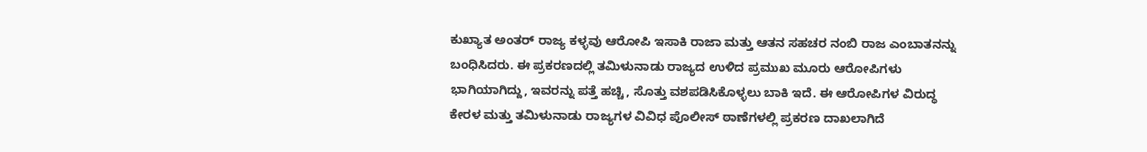ಕುಖ್ಯಾತ ಅಂತರ್ ರಾಜ್ಯ ಕಳ್ಳವು ಆರೋಪಿ ಇಸಾಕಿ ರಾಜಾ ಮತ್ತು ಆತನ ಸಹಚರ ನಂಬಿ ರಾಜ ಎಂಬಾತನನ್ನು ಬಂಧಿಸಿದರು. ಈ ಪ್ರಕರಣದಲ್ಲಿ ತಮಿಳುನಾಡು ರಾಜ್ಯದ ಉಳಿದ ಪ್ರಮುಖ ಮೂರು ಆರೋಪಿಗಳು ಭಾಗಿಯಾಗಿದ್ದು, ಇವರನ್ನು ಪತ್ತೆ ಹಚ್ಚಿ, ಸೊತ್ತು ವಶಪಡಿಸಿಕೊಳ್ಳಲು ಬಾಕಿ ಇದೆ. ಈ ಆರೋಪಿಗಳ ವಿರುದ್ಧ ಕೇರಳ ಮತ್ತು ತಮಿಳುನಾಡು ರಾಜ್ಯಗಳ ವಿವಿಧ ಪೊಲೀಸ್ ಠಾಣೆಗಳಲ್ಲಿ ಪ್ರಕರಣ ದಾಖಲಾಗಿದೆ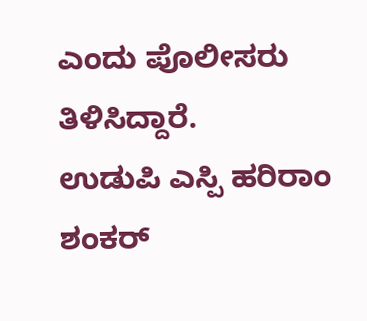ಎಂದು ಪೊಲೀಸರು ತಿಳಿಸಿದ್ದಾರೆ.
ಉಡುಪಿ ಎಸ್ಪಿ ಹರಿರಾಂ ಶಂಕರ್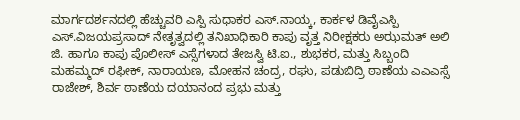ಮಾರ್ಗದರ್ಶನದಲ್ಲಿ ಹೆಚ್ಚುವರಿ ಎಸ್ಪಿ ಸುಧಾಕರ ಎಸ್.ನಾಯ್ಕ, ಕಾರ್ಕಳ ಡಿವೈಎಸ್ಪಿ ಎಸ್.ವಿಜಯಪ್ರಸಾದ್ ನೇತೃತ್ವದಲ್ಲಿ ತನಿಖಾಧಿಕಾರಿ ಕಾಪು ವೃತ್ತ ನಿರೀಕ್ಷಕರು ಅಝಮತ್ ಅಲಿ ಜಿ. ಹಾಗೂ ಕಾಪು ಪೊಲೀಸ್ ಎಸ್ಸೆಗಳಾದ ತೇಜಸ್ವಿ ಟಿ.ಐ., ಶುಭಕರ, ಮತ್ತು ಸಿಬ್ಬಂದಿ ಮಹಮ್ಮದ್ ರಫೀಕ್, ನಾರಾಯಣ, ಮೋಹನ ಚಂದ್ರ, ರಘು, ಪಡುಬಿದ್ರಿ ಠಾಣೆಯ ಎಎಎಸ್ಸೆ ರಾಜೇಶ್, ಶಿರ್ವ ಠಾಣೆಯ ದಯಾನಂದ ಪ್ರಭು ಮತ್ತು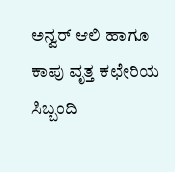ಅನ್ವರ್ ಆಲಿ ಹಾಗೂ ಕಾಪು ವೃತ್ತ ಕಛೇರಿಯ ಸಿಬ್ಬಂದಿ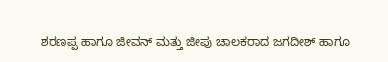ಶರಣಪ್ಪ ಹಾಗೂ ಜೀವನ್ ಮತ್ತು ಜೀಪು ಚಾಲಕರಾದ ಜಗದೀಶ್ ಹಾಗೂ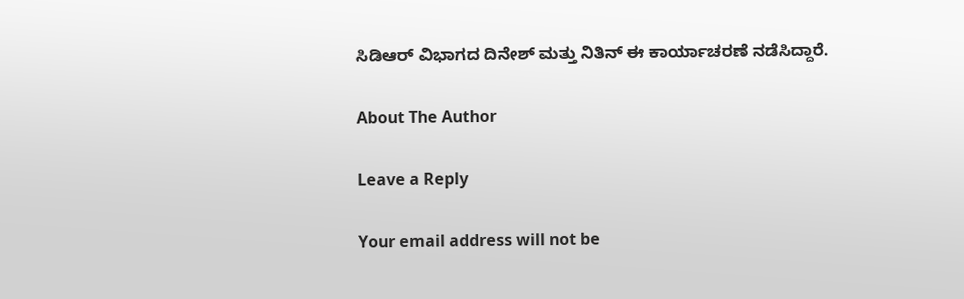ಸಿಡಿಆರ್ ವಿಭಾಗದ ದಿನೇಶ್ ಮತ್ತು ನಿತಿನ್ ಈ ಕಾರ್ಯಾಚರಣೆ ನಡೆಸಿದ್ದಾರೆ.

About The Author

Leave a Reply

Your email address will not be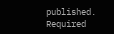published. Required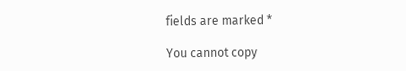fields are marked *

You cannot copy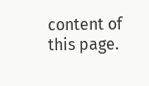content of this page.